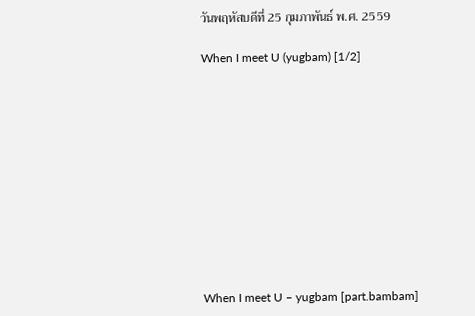วันพฤหัสบดีที่ 25 กุมภาพันธ์ พ.ศ. 2559

When I meet U (yugbam) [1/2]











When I meet U – yugbam [part.bambam]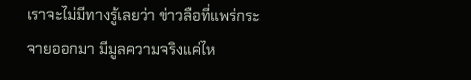เราจะไม่มีทางรู้เลยว่า ข่าวลือที่แพร่กระจายออกมา มีมูลความจริงแค่ไห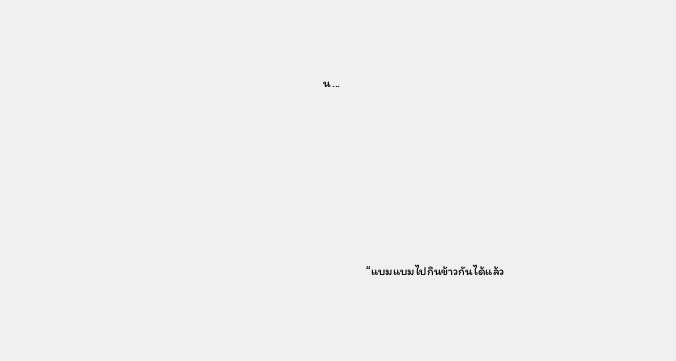น...









                “แบมแบมไปกินข้าวกันได้แล้ว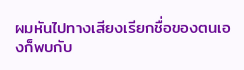ผมหันไปทางเสียงเรียกชื่อของตนเองก็พบกับ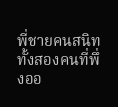พี่ชายคนสนิททั้งสองคนที่พึ่งออ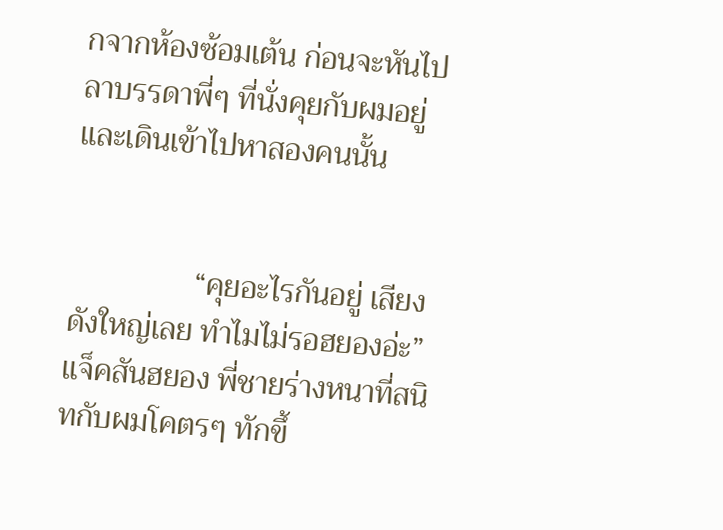กจากห้องซ้อมเต้น ก่อนจะหันไปลาบรรดาพี่ๆ ที่นั่งคุยกับผมอยู่และเดินเข้าไปหาสองคนนั้น


                “คุยอะไรกันอยู่ เสียงดังใหญ่เลย ทำไมไม่รอฮยองอ่ะ” แจ็คสันฮยอง พี่ชายร่างหนาที่สนิทกับผมโคตรๆ ทักขึ้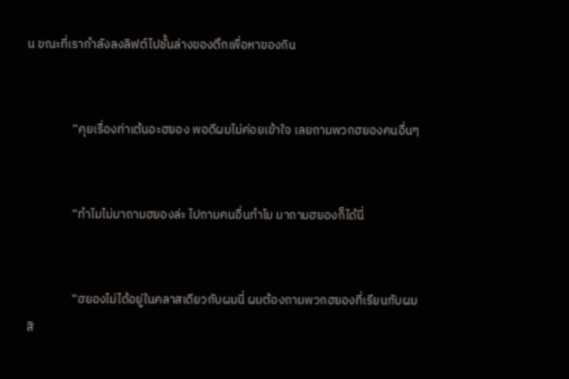น ขณะที่เรากำลังลงลิฟต์ไปชั้นล่างของตึกเพื่อหาของกิน


                “คุยเรื่องท่าเต้นอะฮยอง พอดีผมไม่ค่อยเข้าใจ เลยถามพวกฮยองคนอื่นๆ


                “ทำไมไม่มาถามฮยองล่ะ ไปถามคนอื่นทำไม มาถามฮยองก็ได้นี่


                “ฮยองไม่ได้อยู่ในคลาสเดียวกับผมนี่ ผมต้องถามพวกฮยองที่เรียนกับผมสิ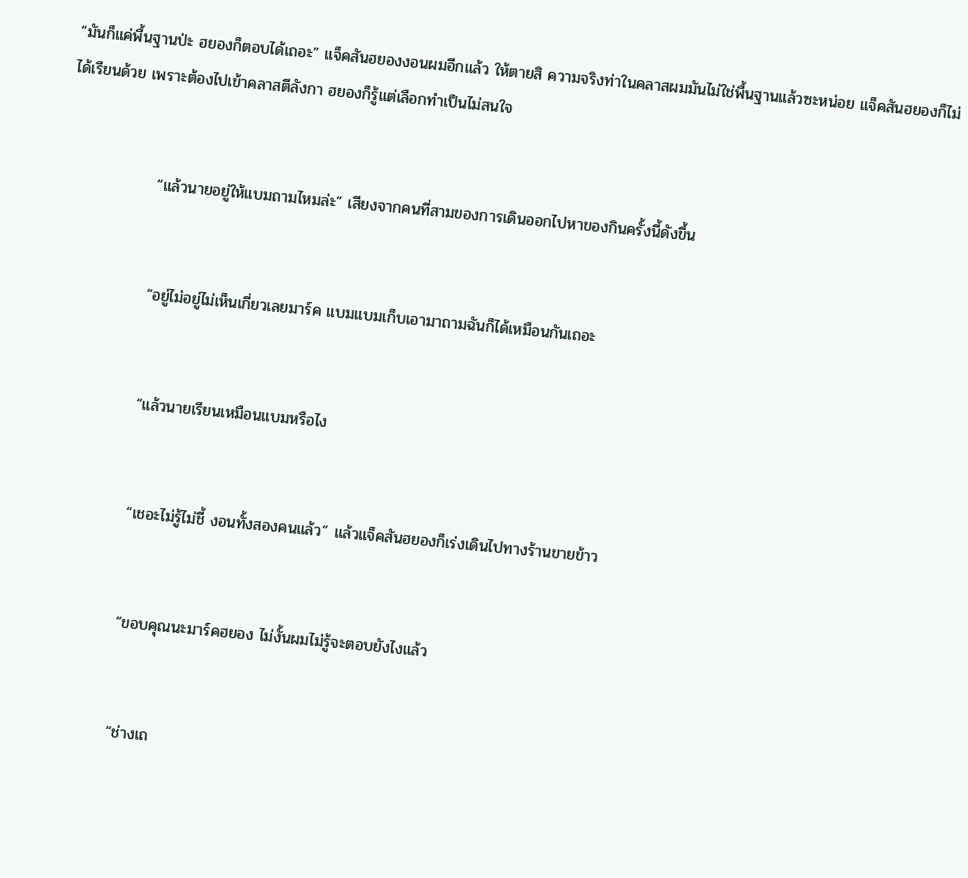“มันก็แค่พื้นฐานป่ะ ฮยองก็ตอบได้เถอะ” แจ็คสันฮยองงอนผมอีกแล้ว ให้ตายสิ ความจริงท่าในคลาสผมมันไม่ใช่พื้นฐานแล้วซะหน่อย แจ็คสันฮยองก็ไม่ได้เรียนด้วย เพราะต้องไปเข้าคลาสตีลังกา ฮยองก็รู้แต่เลือกทำเป็นไม่สนใจ


                “แล้วนายอยู่ให้แบมถามไหมล่ะ” เสียงจากคนที่สามของการเดินออกไปหาของกินครั้งนี้ดังขึ้น


                “อยู่ไม่อยู่ไม่เห็นเกี่ยวเลยมาร์ค แบมแบมเก็บเอามาถามฉันก็ได้เหมือนกันเถอะ


                “แล้วนายเรียนเหมือนแบมหรือไง


                “เชอะไม่รู้ไม่ชี้ งอนทั้งสองคนแล้ว” แล้วแจ็คสันฮยองก็เร่งเดินไปทางร้านขายข้าว


                “ขอบคุณนะมาร์คฮยอง ไม่งั้นผมไม่รู้จะตอบยังไงแล้ว


                “ช่างเถ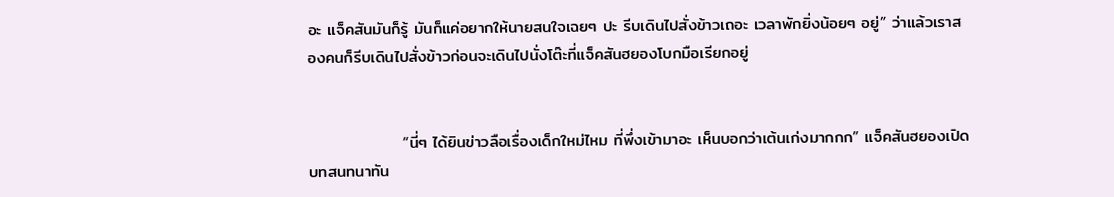อะ แจ็คสันมันก็รู้ มันก็แค่อยากให้นายสนใจเฉยๆ ปะ รีบเดินไปสั่งข้าวเถอะ เวลาพักยิ่งน้อยๆ อยู่” ว่าแล้วเราสองคนก็รีบเดินไปสั่งข้าวก่อนจะเดินไปนั่งโต๊ะที่แจ็คสันฮยองโบกมือเรียกอยู่


                “นี่ๆ ได้ยินข่าวลือเรื่องเด็กใหม่ไหม ที่พึ่งเข้ามาอะ เห็นบอกว่าเต้นเก่งมากกก” แจ็คสันฮยองเปิดบทสนทนาทัน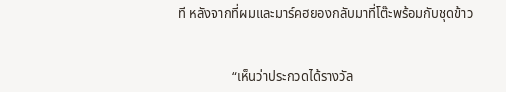ที หลังจากที่ผมและมาร์คฮยองกลับมาที่โต๊ะพร้อมกับชุดข้าว


                “เห็นว่าประกวดได้รางวัล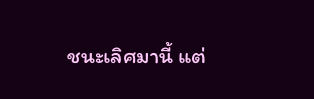ชนะเลิศมานี้ แต่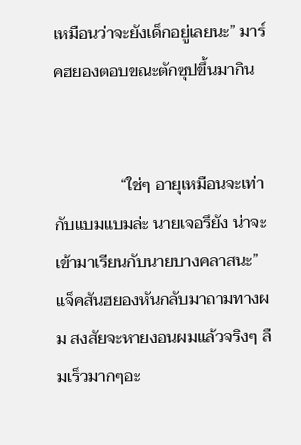เหมือนว่าจะยังเด็กอยู่เลยนะ” มาร์คฮยองตอบขณะตักซุปขึ้นมากิน


                “ใช่ๆ อายุเหมือนจะเท่ากับแบมแบมล่ะ นายเจอรึยัง น่าจะเข้ามาเรียนกับนายบางคลาสนะ” แจ็คสันฮยองหันกลับมาถามทางผม สงสัยจะหายงอนผมแล้วจริงๆ ลืมเร็วมากๆอะ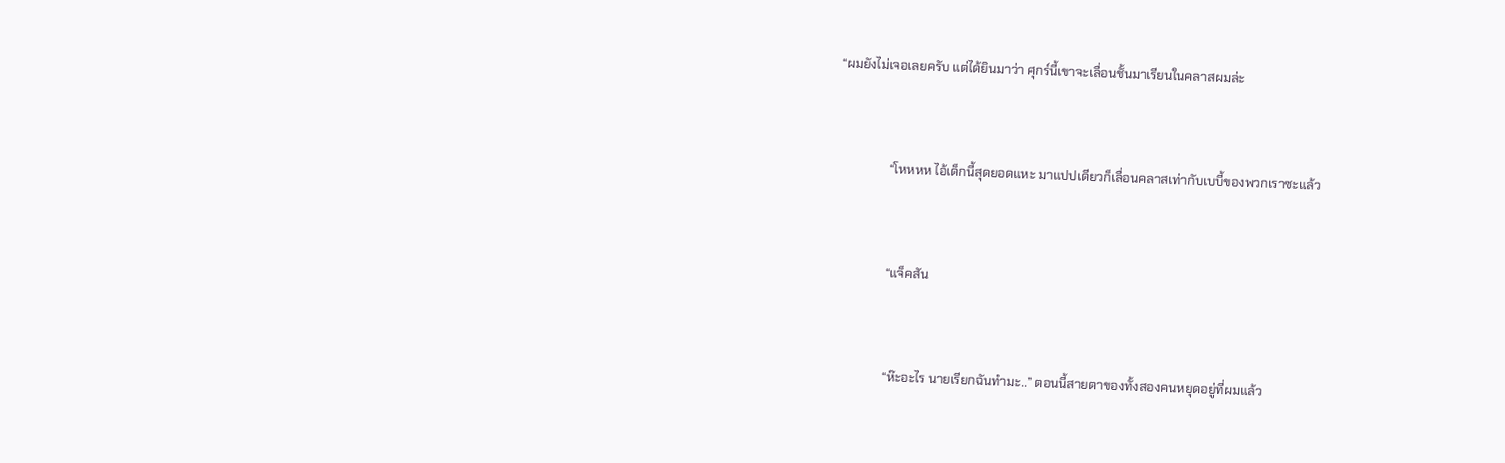“ผมยังไม่เจอเลยครับ แต่ได้ยินมาว่า ศุกร์นี้เขาจะเลื่อนชั้นมาเรียนในคลาสผมล่ะ


                “โหหหห ไอ้เด็กนี้สุดยอดแหะ มาแปปเดียวก็เลื่อนคลาสเท่ากับเบบี้ของพวกเราซะแล้ว


                “แจ็คสัน


                “ห๊ะอะไร นายเรียกฉันทำมะ..” ตอนนี้สายตาของทั้งสองคนหยุดอยู่ที่ผมแล้ว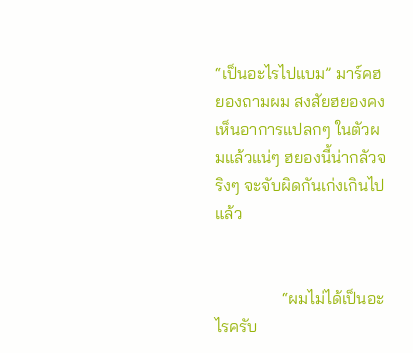“เป็นอะไรไปแบม” มาร์คฮยองถามผม สงสัยฮยองคงเห็นอาการแปลกๆ ในตัวผมแล้วแน่ๆ ฮยองนี้น่ากลัวจริงๆ จะจับผิดกันเก่งเกินไปแล้ว


                “ผมไม่ได้เป็นอะไรครับ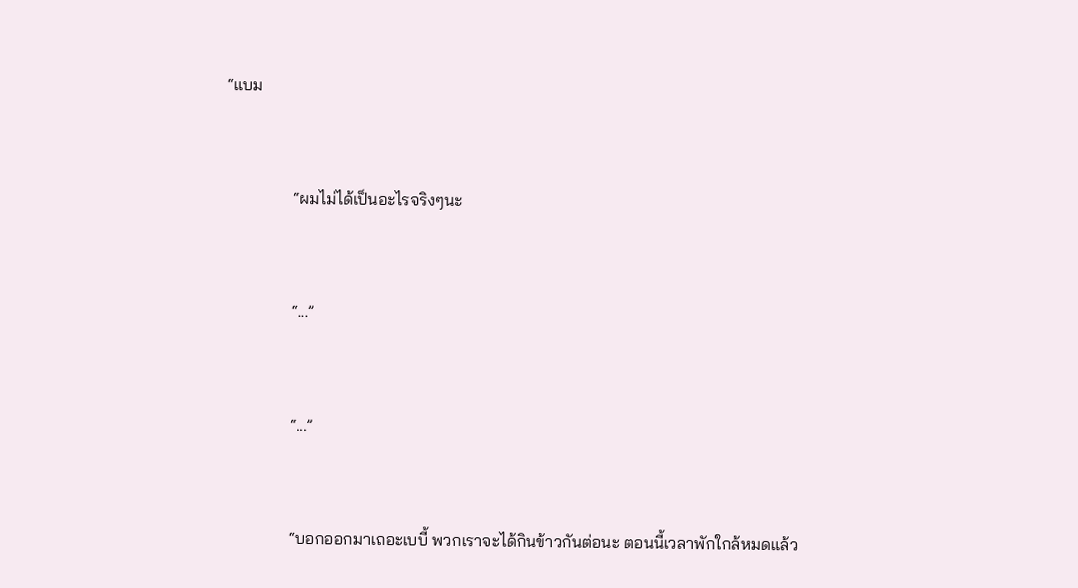“แบม


                “ผมไม่ได้เป็นอะไรจริงๆนะ


                “...”


                “...”


                “บอกออกมาเถอะเบบี้ พวกเราจะได้กินข้าวกันต่อนะ ตอนนี้เวลาพักใกล้หมดแล้ว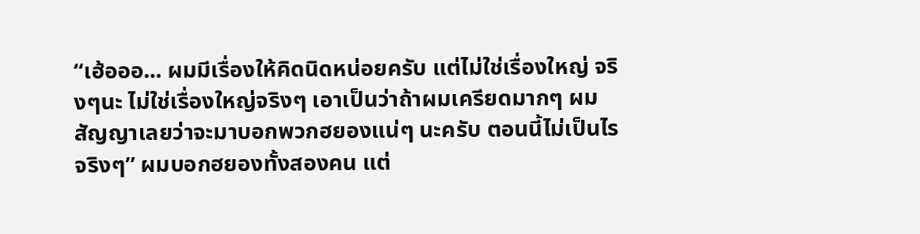“เฮ้อออ... ผมมีเรื่องให้คิดนิดหน่อยครับ แต่ไม่ใช่เรื่องใหญ่ จริงๆนะ ไม่ใช่เรื่องใหญ่จริงๆ เอาเป็นว่าถ้าผมเครียดมากๆ ผมสัญญาเลยว่าจะมาบอกพวกฮยองแน่ๆ นะครับ ตอนนี้ไม่เป็นไรจริงๆ” ผมบอกฮยองทั้งสองคน แต่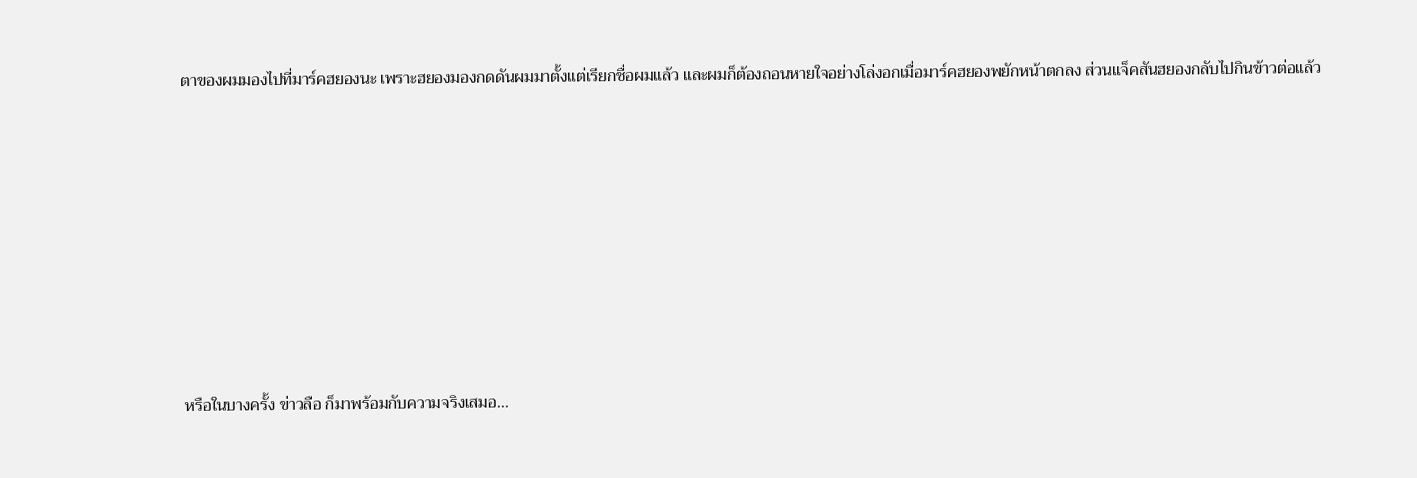ตาของผมมองไปที่มาร์คฮยองนะ เพราะฮยองมองกดดันผมมาตั้งแต่เรียกชื่อผมแล้ว และผมก็ต้องถอนหายใจอย่างโล่งอกเมื่อมาร์คฮยองพยักหน้าตกลง ส่วนแจ็คสันฮยองกลับไปกินข้าวต่อแล้ว










หรือในบางครั้ง ข่าวลือ ก็มาพร้อมกับความจริงเสมอ...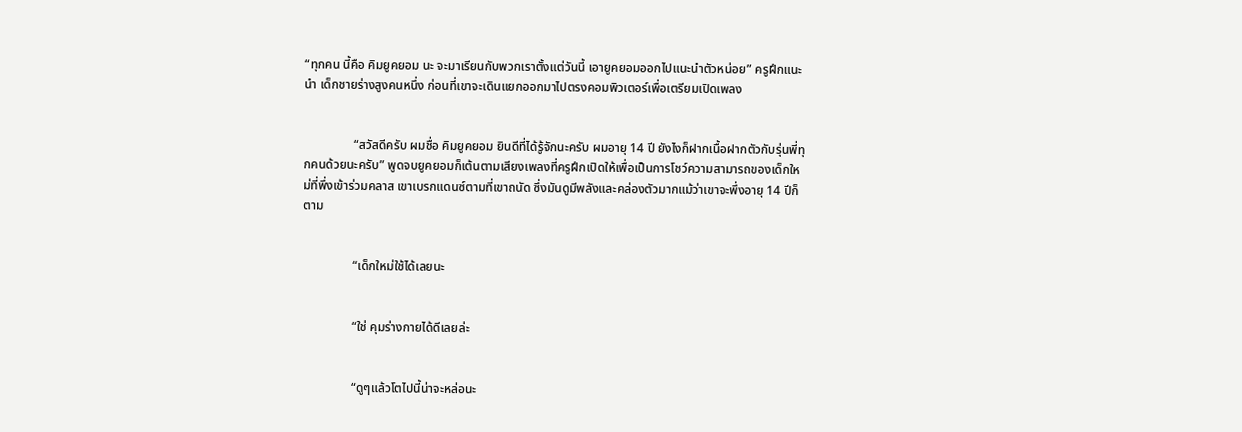“ทุกคน นี้คือ คิมยูคยอม นะ จะมาเรียนกับพวกเราตั้งแต่วันนี้ เอายูคยอมออกไปแนะนำตัวหน่อย” ครูฝึกแนะนำ เด็กชายร่างสูงคนหนึ่ง ก่อนที่เขาจะเดินแยกออกมาไปตรงคอมพิวเตอร์เพื่อเตรียมเปิดเพลง


                “สวัสดีครับ ผมชื่อ คิมยูคยอม ยินดีที่ได้รู้จักนะครับ ผมอายุ 14 ปี ยังไงก็ฝากเนื้อฝากตัวกับรุ่นพี่ทุกคนด้วยนะครับ” พูดจบยูคยอมก็เต้นตามเสียงเพลงที่ครูฝึกเปิดให้เพื่อเป็นการโชว์ความสามารถของเด็กใหม่ที่พึ่งเข้าร่วมคลาส เขาเบรกแดนซ์ตามที่เขาถนัด ซึ่งมันดูมีพลังและคล่องตัวมากแม้ว่าเขาจะพึ่งอายุ 14 ปีก็ตาม


                “เด็กใหม่ใช้ได้เลยนะ


                “ใช่ คุมร่างกายได้ดีเลยล่ะ


                “ดูๆแล้วโตไปนี้น่าจะหล่อนะ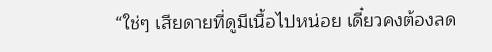“ใช่ๆ เสียดายที่ดูมีเนื้อไปหน่อย เดี๋ยวคงต้องลด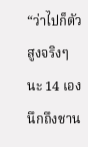“ว่าไปก็ตัวสูงจริงๆนะ 14 เอง นึกถึงชาน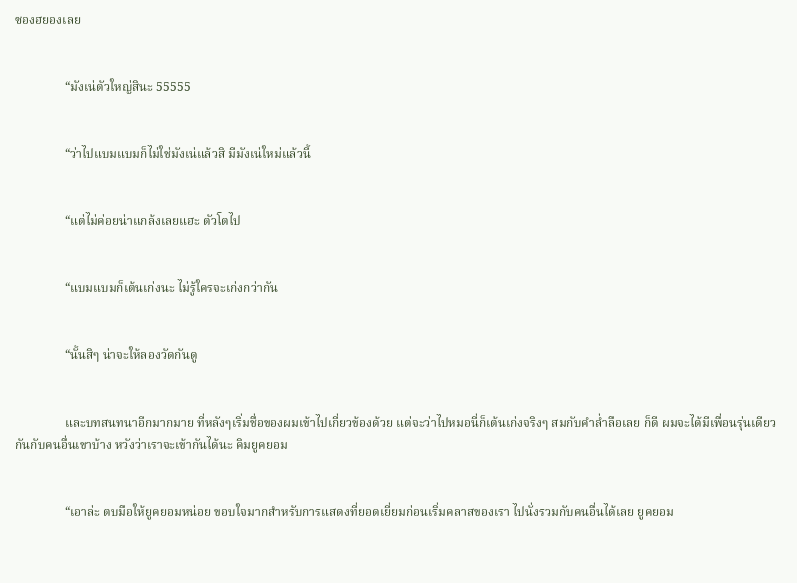ซองฮยองเลย


                “มังเน่ตัวใหญ่สินะ 55555


                “ว่าไปแบมแบมก็ไม่ใช่มังเน่แล้วสิ มีมังเน่ใหม่แล้วนี้


                “แต่ไม่ค่อยน่าแกล้งเลยแฮะ ตัวโตไป


                “แบมแบมก็เต้นเก่งนะ ไม่รู้ใครจะเก่งกว่ากัน


                “นั้นสิๆ น่าจะให้ลองวัดกันดู


                และบทสนทนาอีกมากมาย ที่หลังๆเริ่มชื่อของผมเข้าไปเกี่ยวข้องด้วย แต่จะว่าไปหมอนี่ก็เต้นเก่งจริงๆ สมกับคำล่ำลือเลย ก็ดี ผมจะได้มีเพื่อนรุ่นเดียวกันกับคนอื่นเขาบ้าง หวังว่าเราจะเข้ากันได้นะ คิมยูคยอม


                “เอาล่ะ ตบมือให้ยูคยอมหน่อย ขอบใจมากสำหรับการแสดงที่ยอดเยี่ยมก่อนเริ่มคลาสของเรา ไปนั่งรวมกับคนอื่นได้เลย ยูคยอม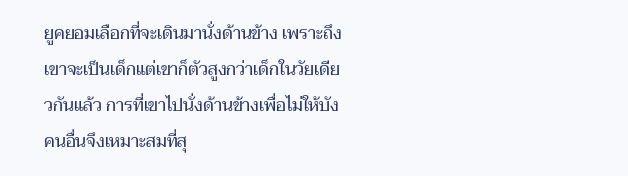ยูคยอมเลือกที่จะเดินมานั่งด้านข้าง เพราะถึงเขาจะเป็นเด็กแต่เขาก็ตัวสูงกว่าเด็กในวัยเดียวกันแล้ว การที่เขาไปนั่งด้านข้างเพื่อไม่ให้บังคนอื่นจึงเหมาะสมที่สุ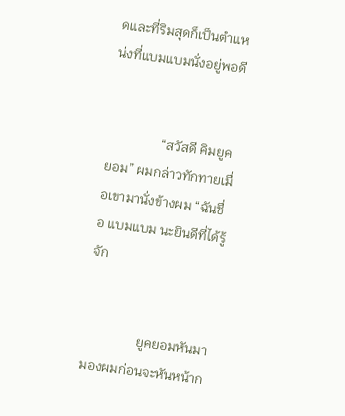ดและที่ริมสุดก็เป็นตำแหน่งที่แบมแบมนั่งอยู่พอดี


                “สวัสดี คิมยูคยอม” ผมกล่าวทักทายเมื่อเขามานั่งข้างผม “ฉันชื่อ แบมแบม นะยินดีที่ได้รู้จัก


                ยูคยอมหันมามองผมก่อนจะหันหน้าก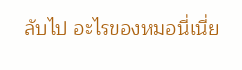ลับไป อะไรของหมอนี่เนี่ย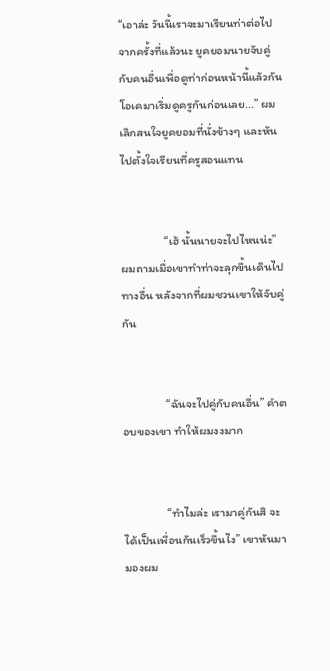“เอาล่ะ วันนี้เราจะมาเรียนท่าต่อไปจากครั้งที่แล้วนะ ยูคยอมนายจับคู่กับคนอื่นเพื่อดูท่าก่อนหน้านี้แล้วกัน โอเคมาเริ่มดูครูกันก่อนเลย...” ผมเลิกสนใจยูคยอมที่นั่งข้างๆ และหันไปตั้งใจเรียนที่ครูสอนแทน


                “เฮ้ นั้นนายจะไปไหนน่ะ” ผมถามเมื่อเขาทำท่าจะลุกขึ้นเดินไปทางอื่น หลังจากที่ผมชวนเขาให้จับคู่กัน


                “ฉันจะไปคู่กับคนอื่น” คำตอบของเขา ทำให้ผมงงมาก


                “ทำไมล่ะ เรามาคู่กันสิ จะได้เป็นเพื่อนกันเร็วขึ้นไง” เขาหันมามองผม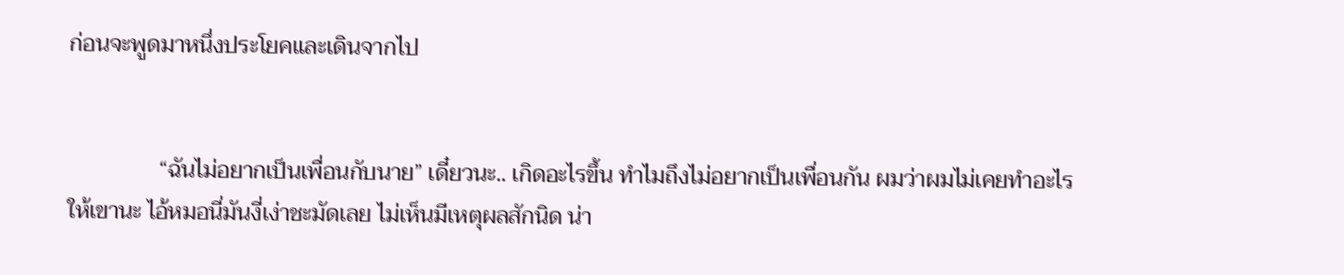ก่อนจะพูดมาหนึ่งประโยคและเดินจากไป


                “ฉันไม่อยากเป็นเพื่อนกับนาย” เดี๋ยวนะ.. เกิดอะไรขึ้น ทำไมถึงไม่อยากเป็นเพื่อนกัน ผมว่าผมไม่เคยทำอะไรให้เขานะ ไอ้หมอนี่มันงี่เง่าชะมัดเลย ไม่เห็นมีเหตุผลสักนิด น่า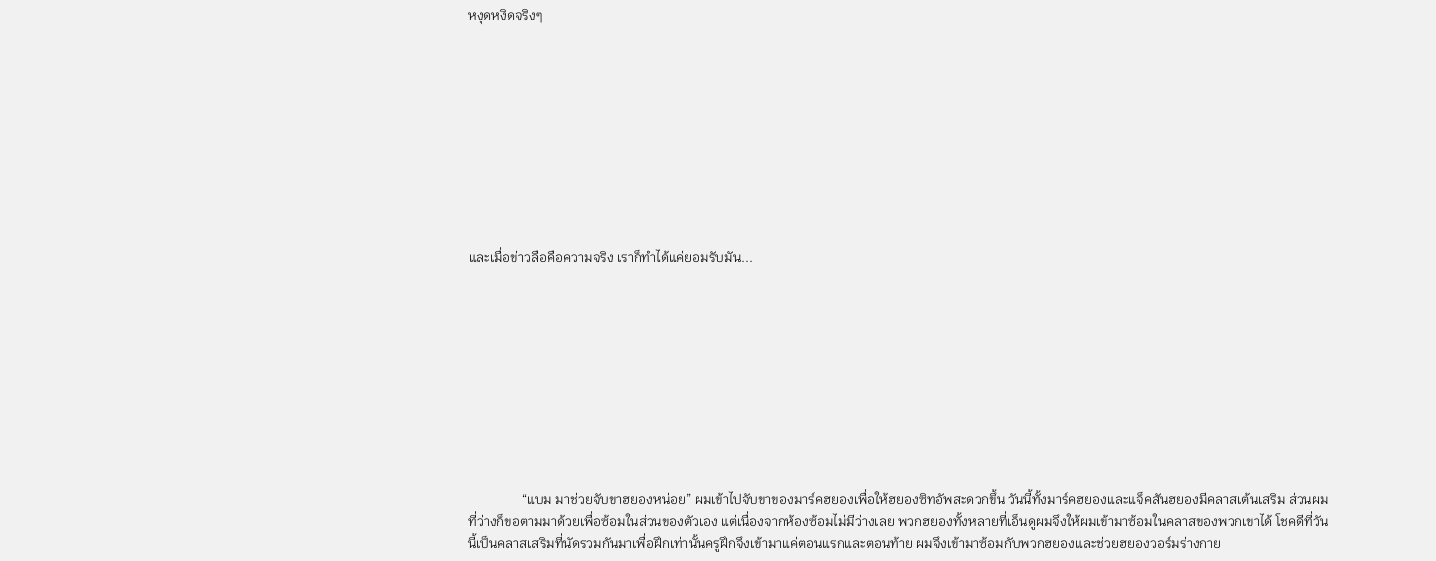หงุดหงิดจริงๆ










และเมื่อข่าวลือคือความจริง เราก็ทำได้แค่ยอมรับมัน...










                “แบม มาช่วยจับขาฮยองหน่อย” ผมเข้าไปจับขาของมาร์คฮยองเพื่อให้ฮยองซิทอัพสะดวกขึ้น วันนี้ทั้งมาร์คฮยองและแจ็คสันฮยองมีคลาสเต้นเสริม ส่วนผมที่ว่างก็ขอตามมาด้วยเพื่อซ้อมในส่วนของตัวเอง แต่เนื่องจากห้องซ้อมไม่มีว่างเลย พวกฮยองทั้งหลายที่เอ็นดูผมจึงให้ผมเข้ามาซ้อมในคลาสของพวกเขาได้ โชคดีที่วันนี้เป็นคลาสเสริมที่นัดรวมกันมาเพื่อฝึกเท่านั้นครูฝึกจึงเข้ามาแค่ตอนแรกและตอนท้าย ผมจึงเข้ามาซ้อมกับพวกฮยองและช่วยฮยองวอร์มร่างกาย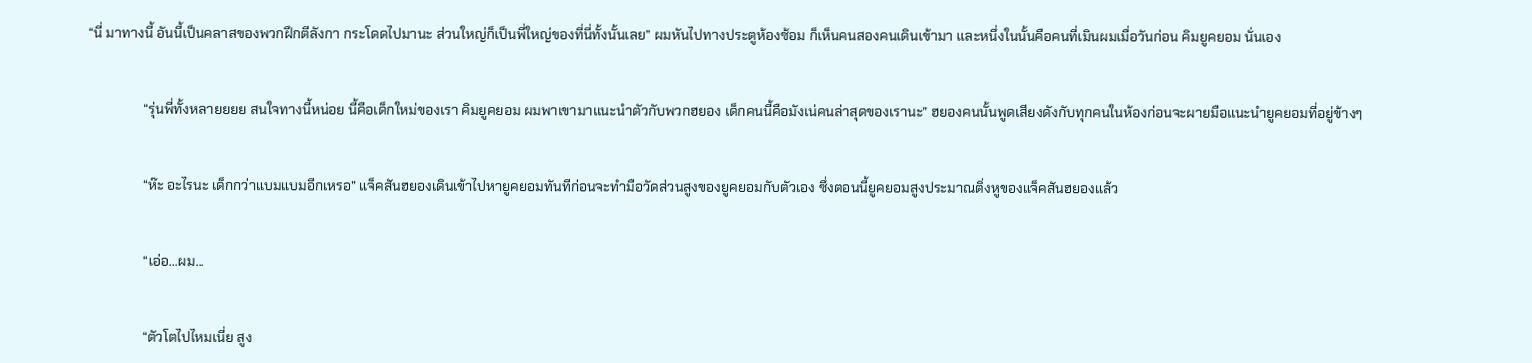“นี่ มาทางนี้ อันนี้เป็นคลาสของพวกฝึกตีลังกา กระโดดไปมานะ ส่วนใหญ่ก็เป็นพี่ใหญ่ของที่นี่ทั้งนั้นเลย” ผมหันไปทางประตูห้องซ้อม ก็เห็นคนสองคนเดินเข้ามา และหนึ่งในนั้นคือคนที่เมินผมเมื่อวันก่อน คิมยูคยอม นั่นเอง


                “รุ่นพี่ทั้งหลายยยย สนใจทางนี้หน่อย นี้คือเด็กใหม่ของเรา คิมยูคยอม ผมพาเขามาแนะนำตัวกับพวกฮยอง เด็กคนนี้คือมังเน่คนล่าสุดของเรานะ” ฮยองคนนั้นพูดเสียงดังกับทุกคนในห้องก่อนจะผายมือแนะนำยูคยอมที่อยู่ข้างๆ


                “ห๊ะ อะไรนะ เด็กกว่าแบมแบมอีกเหรอ” แจ็คสันฮยองเดินเข้าไปหายูคยอมทันทีก่อนจะทำมือวัดส่วนสูงของยูคยอมกับตัวเอง ซึ่งตอนนี้ยูคยอมสูงประมาณติ่งหูของแจ็คสันฮยองแล้ว


                “เอ่อ...ผม...


                “ตัวโตไปไหมเนี่ย สูง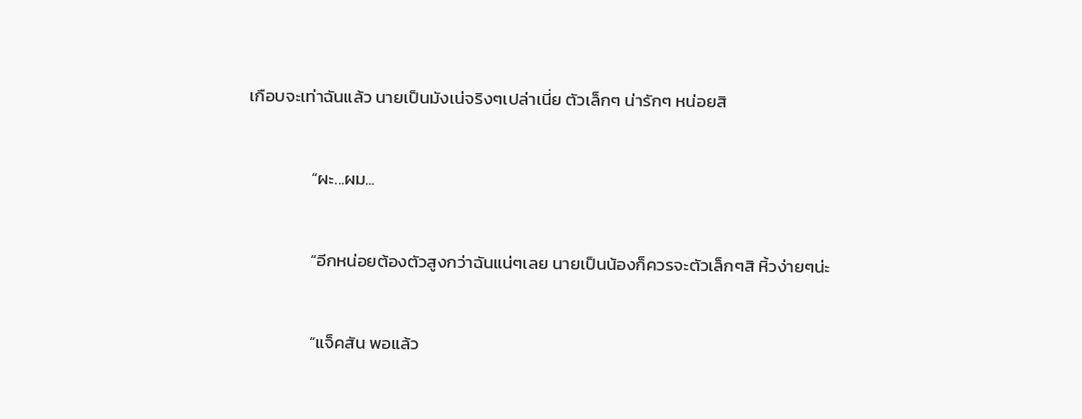เกือบจะเท่าฉันแล้ว นายเป็นมังเน่จริงๆเปล่าเนี่ย ตัวเล็กๆ น่ารักๆ หน่อยสิ


                “ผะ...ผม...


                “อีกหน่อยต้องตัวสูงกว่าฉันแน่ๆเลย นายเป็นน้องก็ควรจะตัวเล็กๆสิ หิ้วง่ายๆน่ะ


                “แจ็คสัน พอแล้ว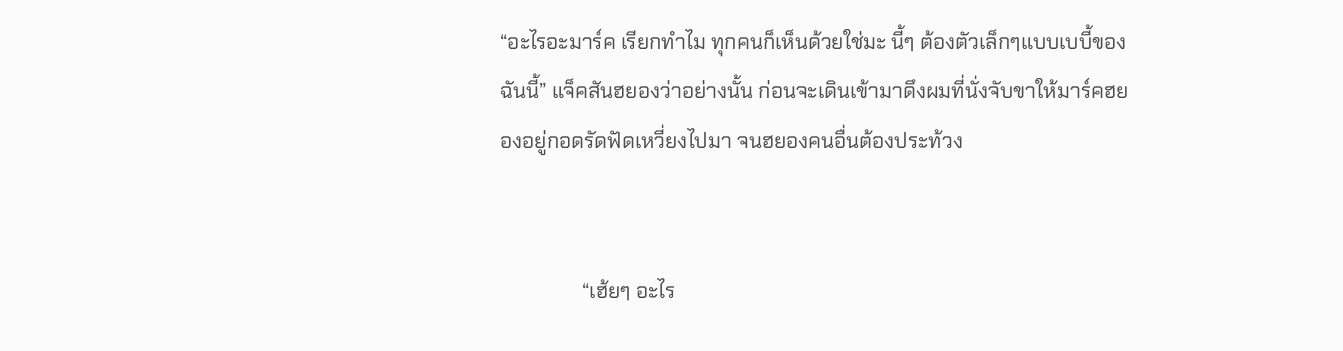“อะไรอะมาร์ค เรียกทำไม ทุกคนก็เห็นด้วยใช่มะ นี้ๆ ต้องตัวเล็กๆแบบเบบี้ของฉันนี้” แจ็คสันฮยองว่าอย่างนั้น ก่อนจะเดินเข้ามาดึงผมที่นั่งจับขาให้มาร์คฮยองอยู่กอดรัดฟัดเหวี่ยงไปมา จนฮยองคนอื่นต้องประท้วง


                “เฮ้ยๆ อะไร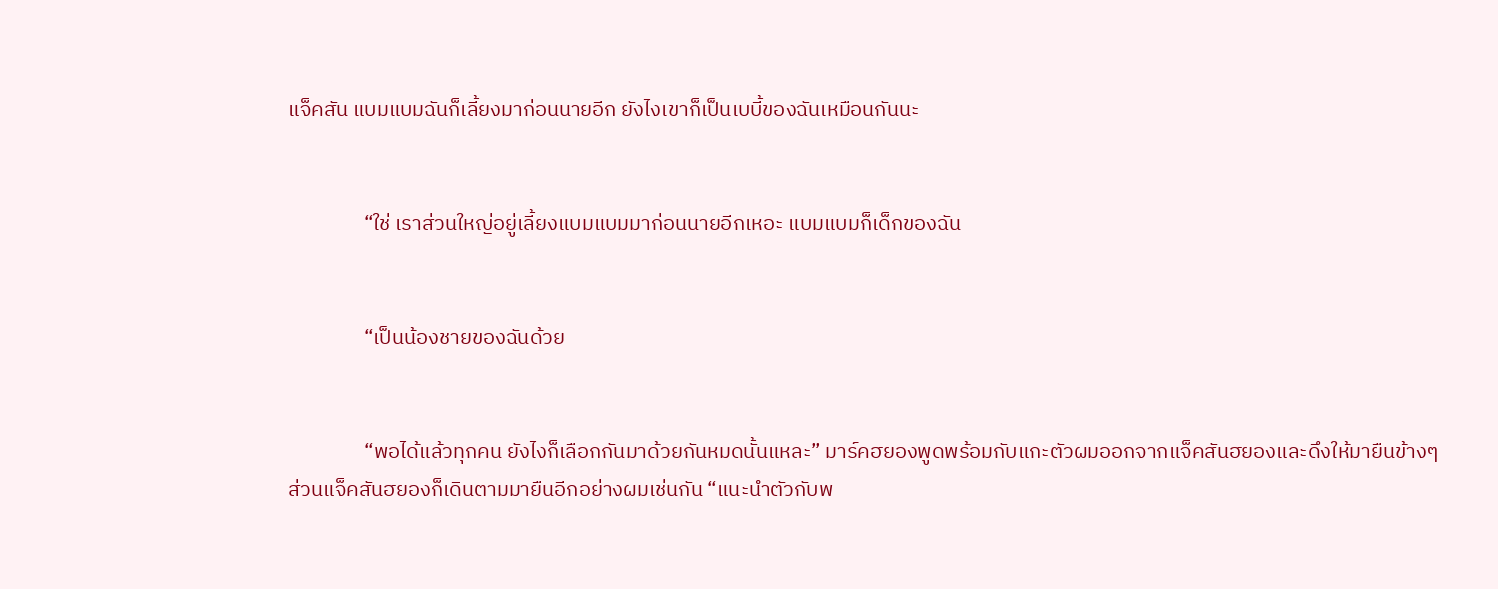แจ็คสัน แบมแบมฉันก็เลี้ยงมาก่อนนายอีก ยังไงเขาก็เป็นเบบี้ของฉันเหมือนกันนะ


                “ใช่ เราส่วนใหญ่อยู่เลี้ยงแบมแบมมาก่อนนายอีกเหอะ แบมแบมก็เด็กของฉัน


                “เป็นน้องชายของฉันด้วย


                “พอได้แล้วทุกคน ยังไงก็เลือกกันมาด้วยกันหมดนั้นแหละ” มาร์คฮยองพูดพร้อมกับแกะตัวผมออกจากแจ็คสันฮยองและดึงให้มายืนข้างๆ ส่วนแจ็คสันฮยองก็เดินตามมายืนอีกอย่างผมเช่นกัน “แนะนำตัวกับพ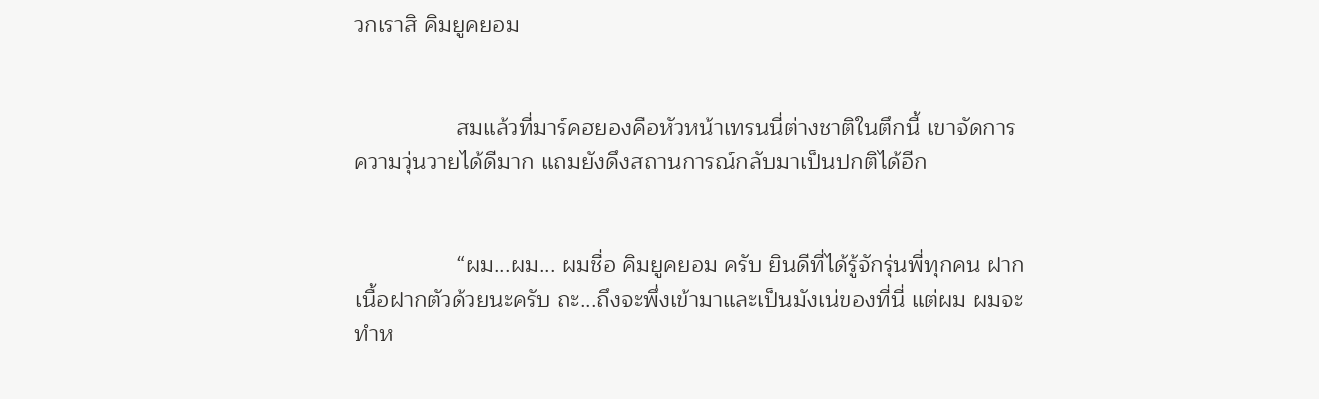วกเราสิ คิมยูคยอม


                สมแล้วที่มาร์คฮยองคือหัวหน้าเทรนนี่ต่างชาติในตึกนี้ เขาจัดการความวุ่นวายได้ดีมาก แถมยังดึงสถานการณ์กลับมาเป็นปกติได้อีก


                “ผม...ผม... ผมชื่อ คิมยูคยอม ครับ ยินดีที่ได้รู้จักรุ่นพี่ทุกคน ฝากเนื้อฝากตัวด้วยนะครับ ถะ...ถึงจะพึ่งเข้ามาและเป็นมังเน่ของที่นี่ แต่ผม ผมจะทำห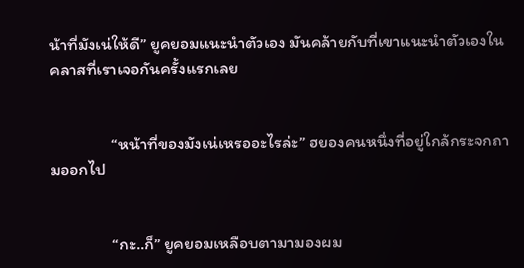น้าที่มังเน่ให้ดี” ยูคยอมแนะนำตัวเอง มันคล้ายกับที่เขาแนะนำตัวเองในคลาสที่เราเจอกันครั้งแรกเลย


                “หน้าที่ของมังเน่เหรออะไรล่ะ” ฮยองคนหนึ่งที่อยู่ใกล้กระจกถามออกไป


                “กะ..ก็” ยูคยอมเหลือบตามามองผม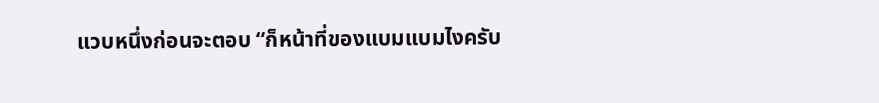แวบหนึ่งก่อนจะตอบ “ก็หน้าที่ของแบมแบมไงครับ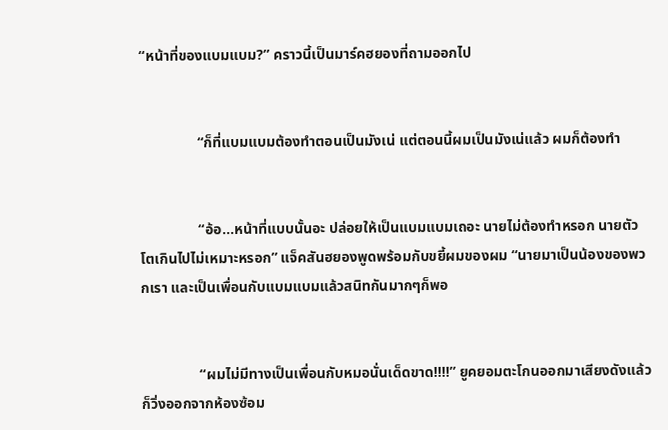“หน้าที่ของแบมแบม?” คราวนี้เป็นมาร์คฮยองที่ถามออกไป


                “ก็ที่แบมแบมต้องทำตอนเป็นมังเน่ แต่ตอนนี้ผมเป็นมังเน่แล้ว ผมก็ต้องทำ


                “อ้อ...หน้าที่แบบนั้นอะ ปล่อยให้เป็นแบมแบมเถอะ นายไม่ต้องทำหรอก นายตัวโตเกินไปไม่เหมาะหรอก” แจ็คสันฮยองพูดพร้อมกับขยี้ผมของผม “นายมาเป็นน้องของพวกเรา และเป็นเพื่อนกับแบมแบมแล้วสนิทกันมากๆก็พอ


                “ผมไม่มีทางเป็นเพื่อนกับหมอนั่นเด็ดขาด!!!!” ยูคยอมตะโกนออกมาเสียงดังแล้วก็วิ่งออกจากห้องซ้อม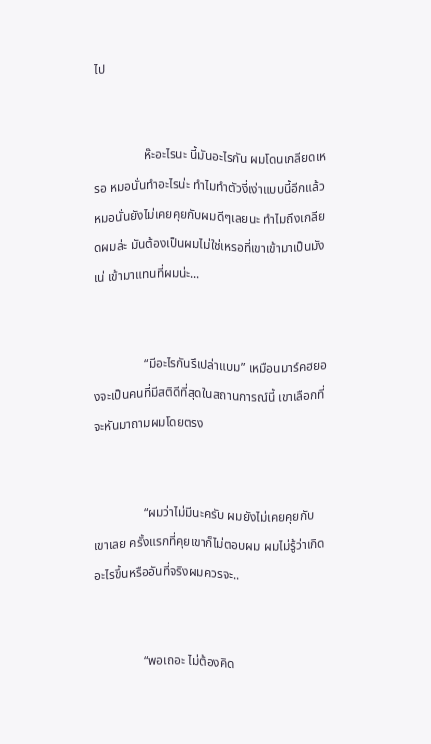ไป


                ห๊ะอะไรนะ นี้มันอะไรกัน ผมโดนเกลียดเหรอ หมอนั่นทำอะไรน่ะ ทำไมทำตัวงี่เง่าแบบนี้อีกแล้ว หมอนั่นยังไม่เคยคุยกับผมดีๆเลยนะ ทำไมถึงเกลียดผมล่ะ มันต้องเป็นผมไม่ใช่เหรอที่เขาเข้ามาเป็นมังเน่ เข้ามาแทนที่ผมน่ะ...


                “มีอะไรกันรึเปล่าแบม” เหมือนมาร์คฮยองจะเป็นคนที่มีสติดีที่สุดในสถานการณ์นี้ เขาเลือกที่จะหันมาถามผมโดยตรง


                “ผมว่าไม่มีนะครับ ผมยังไม่เคยคุยกับเขาเลย ครั้งแรกที่คุยเขาก็ไม่ตอบผม ผมไม่รู้ว่าเกิดอะไรขึ้นหรืออันที่จริงผมควรจะ..


                “พอเถอะ ไม่ต้องคิด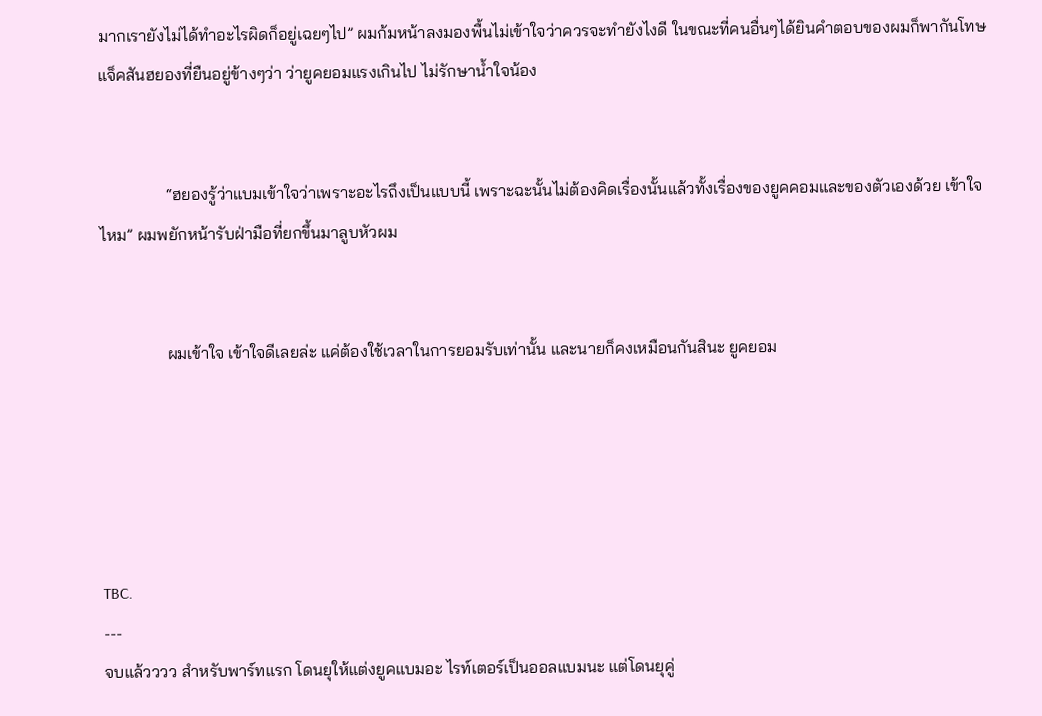มากเรายังไม่ได้ทำอะไรผิดก็อยู่เฉยๆไป” ผมก้มหน้าลงมองพื้นไม่เข้าใจว่าควรจะทำยังไงดี ในขณะที่คนอื่นๆได้ยินคำตอบของผมก็พากันโทษแจ็คสันฮยองที่ยืนอยู่ข้างๆว่า ว่ายูคยอมแรงเกินไป ไม่รักษาน้ำใจน้อง


                “ฮยองรู้ว่าแบมเข้าใจว่าเพราะอะไรถึงเป็นแบบนี้ เพราะฉะนั้นไม่ต้องคิดเรื่องนั้นแล้วทั้งเรื่องของยูคคอมและของตัวเองด้วย เข้าใจไหม” ผมพยักหน้ารับฝ่ามือที่ยกขึ้นมาลูบหัวผม


                ผมเข้าใจ เข้าใจดีเลยล่ะ แค่ต้องใช้เวลาในการยอมรับเท่านั้น และนายก็คงเหมือนกันสินะ ยูคยอม





TBC.
---
จบแล้วววว สำหรับพาร์ทแรก โดนยุให้แต่งยูคแบมอะ ไรท์เตอร์เป็นออลแบมนะ แต่โดนยุคู่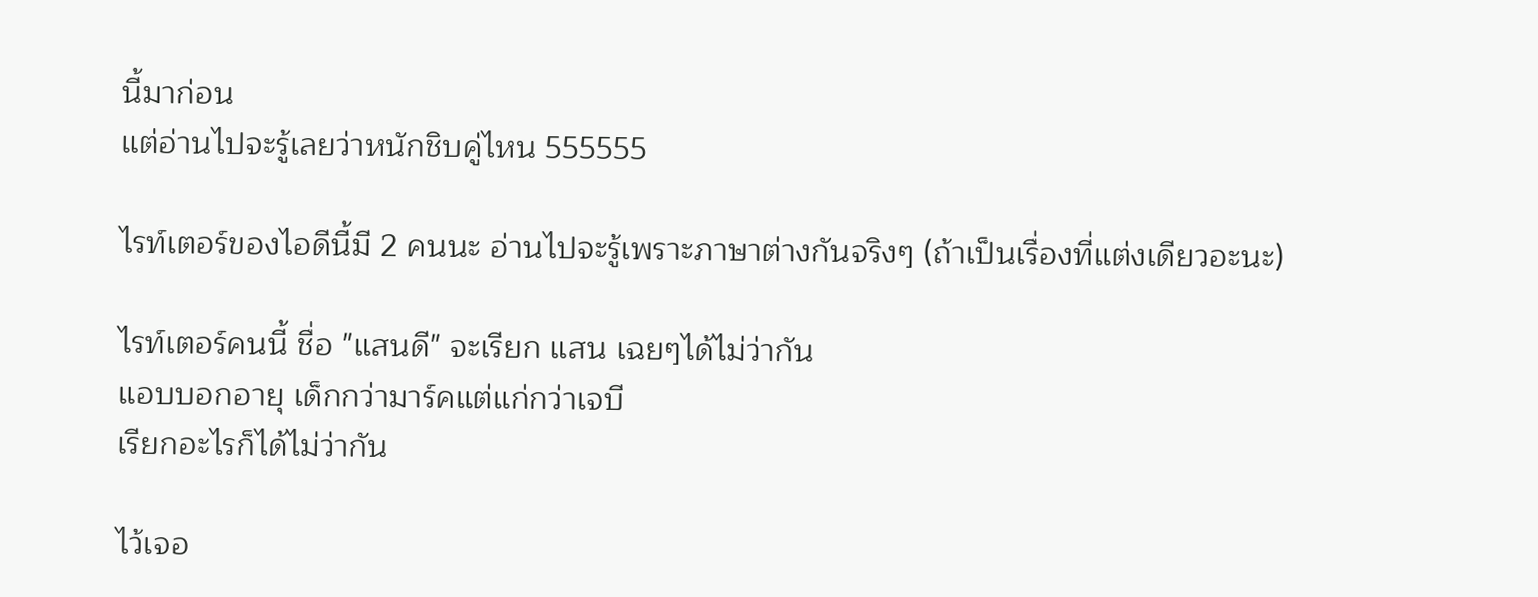นี้มาก่อน
แต่อ่านไปจะรู้เลยว่าหนักชิบคู่ไหน 555555

ไรท์เตอร์ของไอดีนี้มี 2 คนนะ อ่านไปจะรู้เพราะภาษาต่างกันจริงๆ (ถ้าเป็นเรื่องที่แต่งเดียวอะนะ)

ไรท์เตอร์คนนี้ ชื่อ "แสนดี" จะเรียก แสน เฉยๆได้ไม่ว่ากัน
แอบบอกอายุ เด็กกว่ามาร์คแต่แก่กว่าเจบี
เรียกอะไรก็ได้ไม่ว่ากัน

ไว้เจอ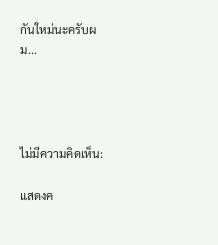กันใหม่นะครับผม...




ไม่มีความคิดเห็น:

แสดงค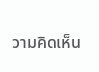วามคิดเห็น